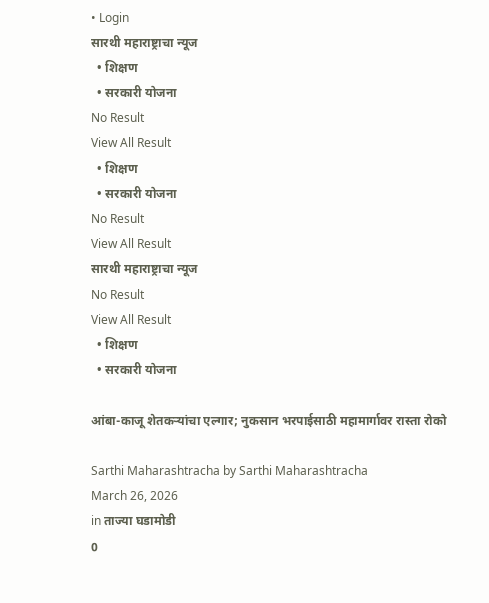• Login
सारथी महाराष्ट्राचा न्यूज
  • शिक्षण
  • सरकारी योजना
No Result
View All Result
  • शिक्षण
  • सरकारी योजना
No Result
View All Result
सारथी महाराष्ट्राचा न्यूज
No Result
View All Result
  • शिक्षण
  • सरकारी योजना

आंबा-काजू शेतकऱ्यांचा एल्गार; नुकसान भरपाईसाठी महामार्गावर रास्ता रोको

Sarthi Maharashtracha by Sarthi Maharashtracha
March 26, 2026
in ताज्या घडामोडी
0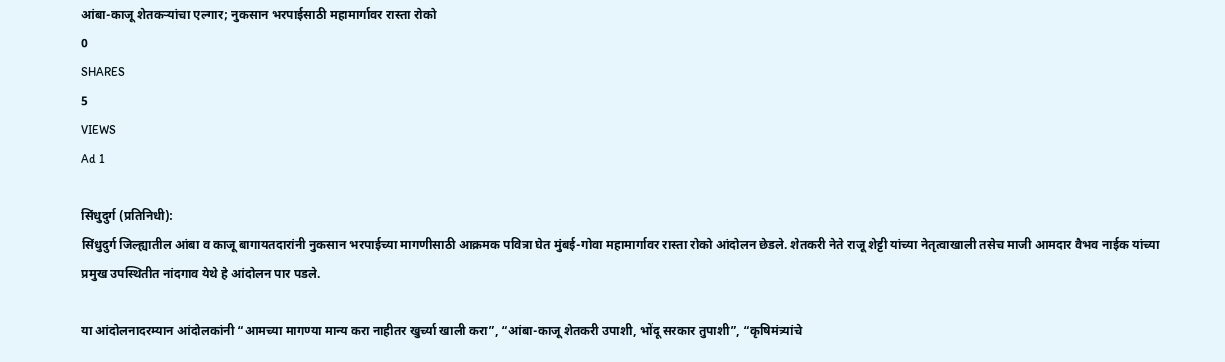आंबा-काजू शेतकऱ्यांचा एल्गार; नुकसान भरपाईसाठी महामार्गावर रास्ता रोको
0
SHARES
5
VIEWS
Ad 1

सिंधुदुर्ग (प्रतिनिधी):
सिंधुदुर्ग जिल्ह्यातील आंबा व काजू बागायतदारांनी नुकसान भरपाईच्या मागणीसाठी आक्रमक पवित्रा घेत मुंबई-गोवा महामार्गावर रास्ता रोको आंदोलन छेडले. शेतकरी नेते राजू शेट्टी यांच्या नेतृत्वाखाली तसेच माजी आमदार वैभव नाईक यांच्या प्रमुख उपस्थितीत नांदगाव येथे हे आंदोलन पार पडले.

या आंदोलनादरम्यान आंदोलकांनी “आमच्या मागण्या मान्य करा नाहीतर खुर्च्या खाली करा”, “आंबा-काजू शेतकरी उपाशी, भोंदू सरकार तुपाशी”, “कृषिमंत्र्यांचे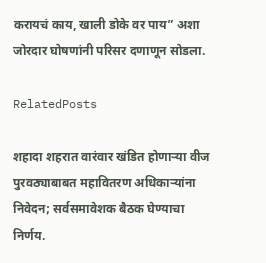करायचं काय, खाली डोके वर पाय” अशा जोरदार घोषणांनी परिसर दणाणून सोडला.

RelatedPosts

शहादा शहरात वारंवार खंडित होणाऱ्या वीज पुरवठ्याबाबत महावितरण अधिकाऱ्यांना निवेदन; सर्वसमावेशक बैठक घेण्याचा निर्णय.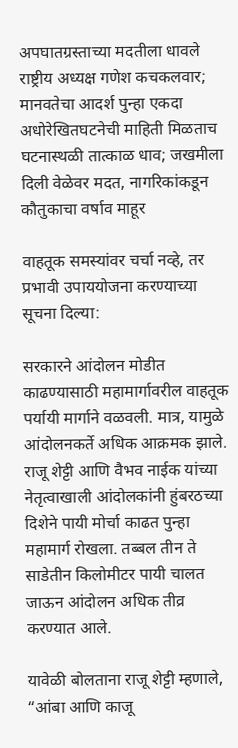अपघातग्रस्ताच्या मदतीला धावले राष्ट्रीय अध्यक्ष गणेश कचकलवार; मानवतेचा आदर्श पुन्हा एकदा अधोरेखितघटनेची माहिती मिळताच घटनास्थळी तात्काळ धाव; जखमीला दिली वेळेवर मदत, नागरिकांकडून कौतुकाचा वर्षाव माहूर

वाहतूक समस्यांवर चर्चा नव्हे, तर प्रभावी उपाययोजना करण्याच्या सूचना दिल्या:

सरकारने आंदोलन मोडीत काढण्यासाठी महामार्गावरील वाहतूक पर्यायी मार्गाने वळवली. मात्र, यामुळे आंदोलनकर्ते अधिक आक्रमक झाले. राजू शेट्टी आणि वैभव नाईक यांच्या नेतृत्वाखाली आंदोलकांनी हुंबरठच्या दिशेने पायी मोर्चा काढत पुन्हा महामार्ग रोखला. तब्बल तीन ते साडेतीन किलोमीटर पायी चालत जाऊन आंदोलन अधिक तीव्र करण्यात आले.

यावेळी बोलताना राजू शेट्टी म्हणाले, “आंबा आणि काजू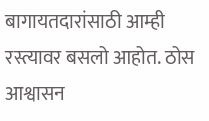बागायतदारांसाठी आम्ही रस्त्यावर बसलो आहोत. ठोस आश्वासन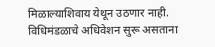मिळाल्याशिवाय येथून उठणार नाही. विधिमंडळाचे अधिवेशन सुरू असताना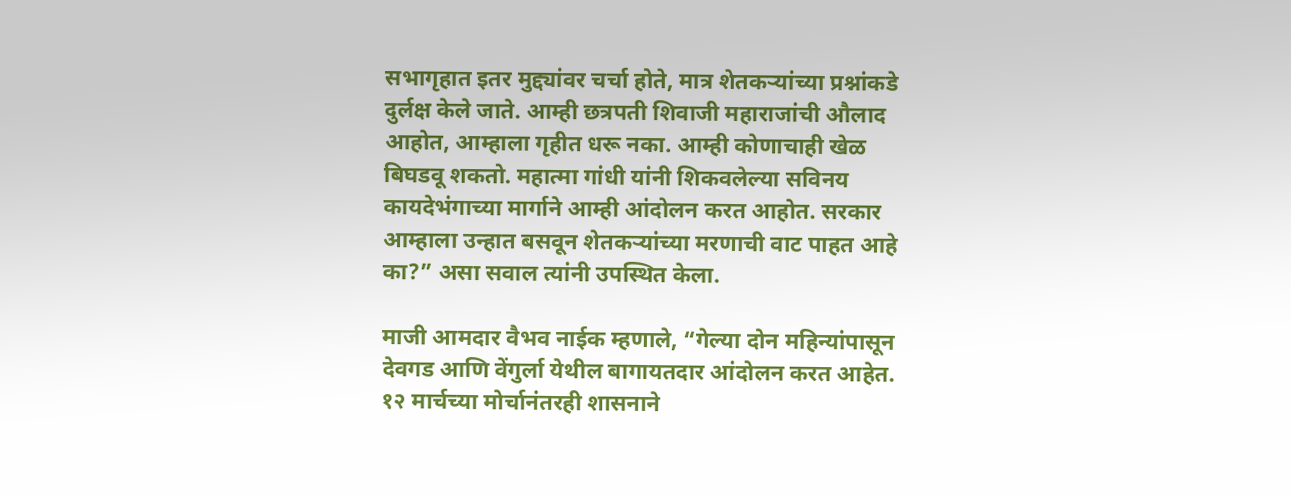सभागृहात इतर मुद्द्यांवर चर्चा होते, मात्र शेतकऱ्यांच्या प्रश्नांकडे दुर्लक्ष केले जाते. आम्ही छत्रपती शिवाजी महाराजांची औलाद आहोत, आम्हाला गृहीत धरू नका. आम्ही कोणाचाही खेळ बिघडवू शकतो. महात्मा गांधी यांनी शिकवलेल्या सविनय कायदेभंगाच्या मार्गाने आम्ही आंदोलन करत आहोत. सरकार आम्हाला उन्हात बसवून शेतकऱ्यांच्या मरणाची वाट पाहत आहे का?” असा सवाल त्यांनी उपस्थित केला.

माजी आमदार वैभव नाईक म्हणाले, “गेल्या दोन महिन्यांपासून देवगड आणि वेंगुर्ला येथील बागायतदार आंदोलन करत आहेत. १२ मार्चच्या मोर्चानंतरही शासनाने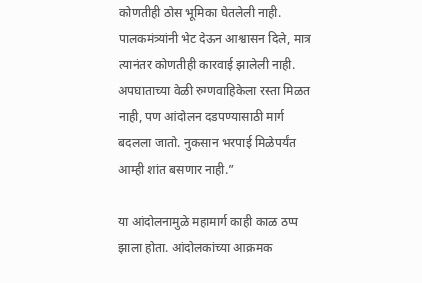कोणतीही ठोस भूमिका घेतलेली नाही. पालकमंत्र्यांनी भेट देऊन आश्वासन दिले, मात्र त्यानंतर कोणतीही कारवाई झालेली नाही. अपघाताच्या वेळी रुग्णवाहिकेला रस्ता मिळत नाही, पण आंदोलन दडपण्यासाठी मार्ग बदलला जातो. नुकसान भरपाई मिळेपर्यंत आम्ही शांत बसणार नाही.”

या आंदोलनामुळे महामार्ग काही काळ ठप्प झाला होता. आंदोलकांच्या आक्रमक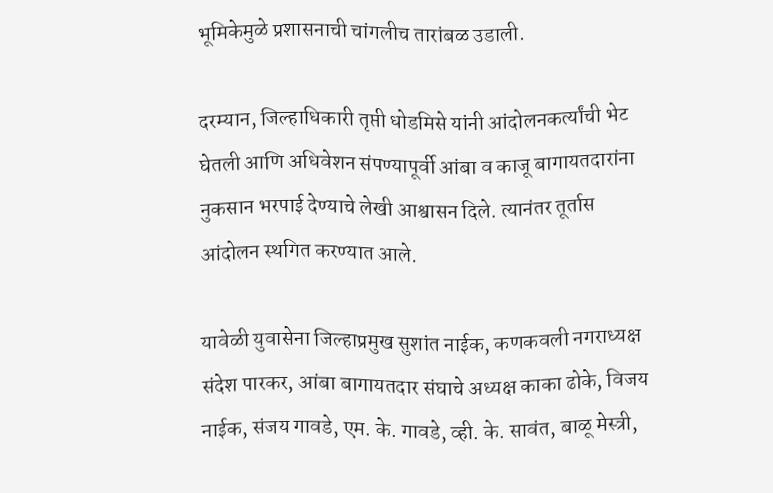भूमिकेमुळे प्रशासनाची चांगलीच तारांबळ उडाली.

दरम्यान, जिल्हाधिकारी तृप्ती धोडमिसे यांनी आंदोलनकर्त्यांची भेट घेतली आणि अधिवेशन संपण्यापूर्वी आंबा व काजू बागायतदारांना नुकसान भरपाई देण्याचे लेखी आश्वासन दिले. त्यानंतर तूर्तास आंदोलन स्थगित करण्यात आले.

यावेळी युवासेना जिल्हाप्रमुख सुशांत नाईक, कणकवली नगराध्यक्ष संदेश पारकर, आंबा बागायतदार संघाचे अध्यक्ष काका ढोके, विजय नाईक, संजय गावडे, एम. के. गावडे, व्ही. के. सावंत, बाळू मेस्त्री,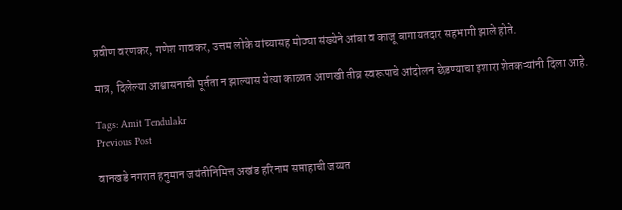प्रवीण वरणकर, गणेश गावकर, उत्तम लोके यांच्यासह मोठ्या संख्येने आंबा व काजू बागायतदार सहभागी झाले होते.

मात्र, दिलेल्या आश्वासनाची पूर्तता न झाल्यास येत्या काळात आणखी तीव्र स्वरूपाचे आंदोलन छेडण्याचा इशारा शेतकऱ्यांनी दिला आहे.

Tags: Amit Tendulakr
Previous Post

वानखडे नगरात हनुमान जयंतीनिमित्त अखंड हरिनाम सप्ताहाची जय्यत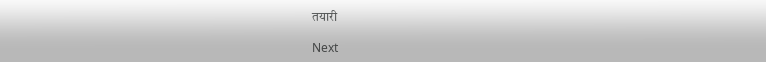तयारी

Next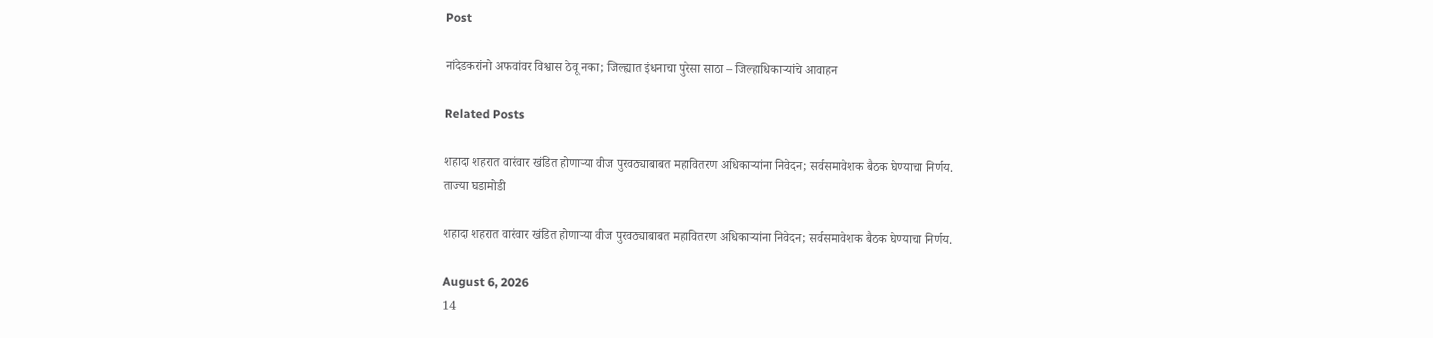Post

नांदेडकरांनो अफवांवर विश्वास ठेवू नका; जिल्ह्यात इंधनाचा पुरेसा साठा – जिल्हाधिकाऱ्यांचे आवाहन

Related Posts

शहादा शहरात वारंवार खंडित होणाऱ्या वीज पुरवठ्याबाबत महावितरण अधिकाऱ्यांना निवेदन; सर्वसमावेशक बैठक घेण्याचा निर्णय.
ताज्या घडामोडी

शहादा शहरात वारंवार खंडित होणाऱ्या वीज पुरवठ्याबाबत महावितरण अधिकाऱ्यांना निवेदन; सर्वसमावेशक बैठक घेण्याचा निर्णय.

August 6, 2026
14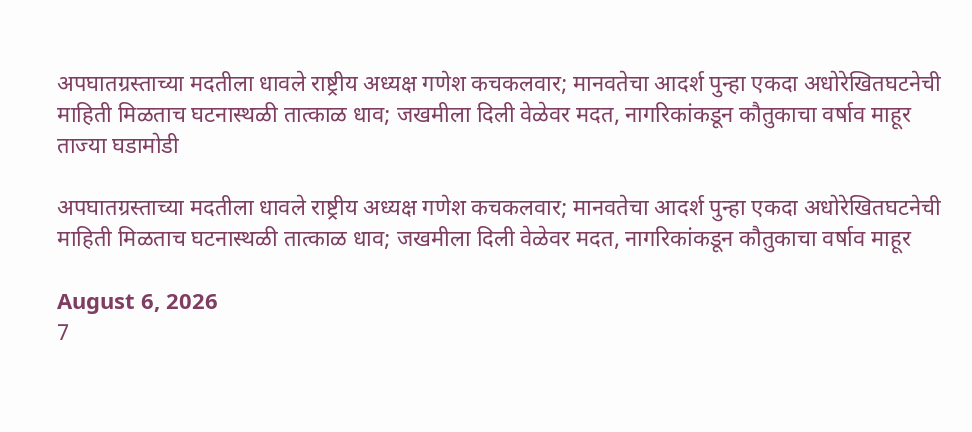अपघातग्रस्ताच्या मदतीला धावले राष्ट्रीय अध्यक्ष गणेश कचकलवार; मानवतेचा आदर्श पुन्हा एकदा अधोरेखितघटनेची माहिती मिळताच घटनास्थळी तात्काळ धाव; जखमीला दिली वेळेवर मदत, नागरिकांकडून कौतुकाचा वर्षाव माहूर
ताज्या घडामोडी

अपघातग्रस्ताच्या मदतीला धावले राष्ट्रीय अध्यक्ष गणेश कचकलवार; मानवतेचा आदर्श पुन्हा एकदा अधोरेखितघटनेची माहिती मिळताच घटनास्थळी तात्काळ धाव; जखमीला दिली वेळेवर मदत, नागरिकांकडून कौतुकाचा वर्षाव माहूर

August 6, 2026
7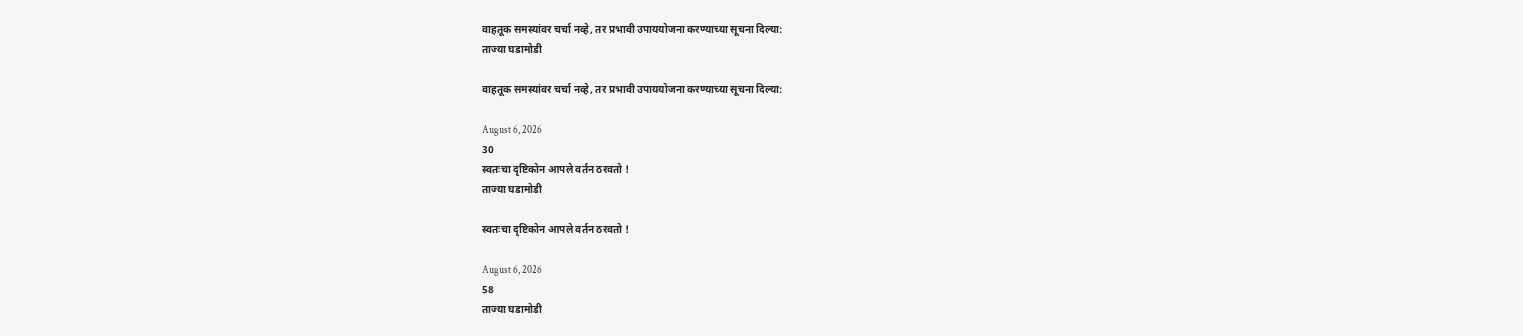वाहतूक समस्यांवर चर्चा नव्हे, तर प्रभावी उपाययोजना करण्याच्या सूचना दिल्या:
ताज्या घडामोडी

वाहतूक समस्यांवर चर्चा नव्हे, तर प्रभावी उपाययोजना करण्याच्या सूचना दिल्या:

August 6, 2026
30
स्वतःचा दृष्टिकोन आपले वर्तन ठरवतो !
ताज्या घडामोडी

स्वतःचा दृष्टिकोन आपले वर्तन ठरवतो !

August 6, 2026
58
ताज्या घडामोडी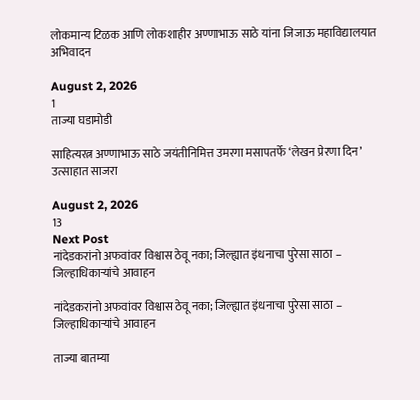लोकमान्य टिळक आणि लोकशाहीर अण्णाभाऊ साठे यांना जिजाऊ महाविद्यालयात अभिवादन

August 2, 2026
1
ताज्या घडामोडी

साहित्यरत्न अण्णाभाऊ साठे जयंतीनिमित्त उमरगा मसापतर्फे ‘लेखन प्रेरणा दिन’ उत्साहात साजरा

August 2, 2026
13
Next Post
नांदेडकरांनो अफवांवर विश्वास ठेवू नका; जिल्ह्यात इंधनाचा पुरेसा साठा – जिल्हाधिकाऱ्यांचे आवाहन

नांदेडकरांनो अफवांवर विश्वास ठेवू नका; जिल्ह्यात इंधनाचा पुरेसा साठा – जिल्हाधिकाऱ्यांचे आवाहन

ताज्या बातम्या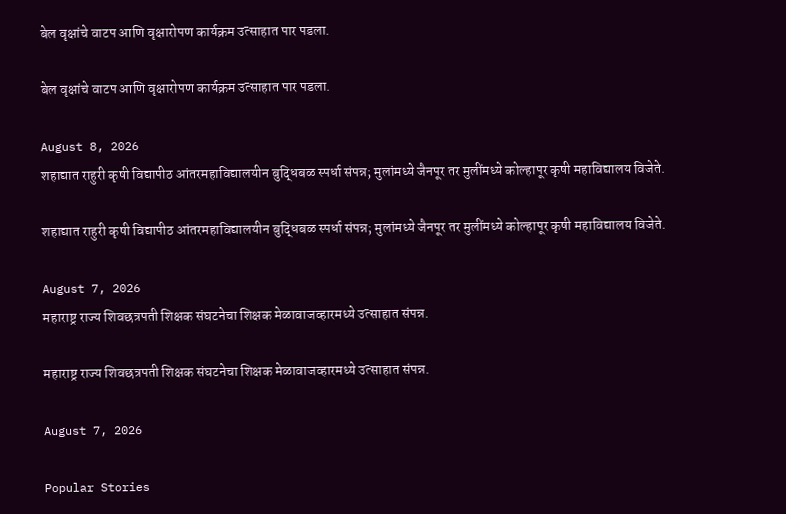बेल वृक्षांचे वाटप आणि वृक्षारोपण कार्यक्रम उत्साहात पार पडला.

बेल वृक्षांचे वाटप आणि वृक्षारोपण कार्यक्रम उत्साहात पार पडला.

August 8, 2026
शहाद्यात राहुरी कृषी विद्यापीठ आंतरमहाविद्यालयीन बुद्धिबळ स्पर्धा संपन्न; मुलांमध्ये जैनपूर तर मुलींमध्ये कोल्हापूर कृषी महाविद्यालय विजेते.

शहाद्यात राहुरी कृषी विद्यापीठ आंतरमहाविद्यालयीन बुद्धिबळ स्पर्धा संपन्न; मुलांमध्ये जैनपूर तर मुलींमध्ये कोल्हापूर कृषी महाविद्यालय विजेते.

August 7, 2026
महाराष्ट्र राज्य शिवछत्रपती शिक्षक संघटनेचा शिक्षक मेळावाजव्हारमध्ये उत्साहात संपन्न.

महाराष्ट्र राज्य शिवछत्रपती शिक्षक संघटनेचा शिक्षक मेळावाजव्हारमध्ये उत्साहात संपन्न.

August 7, 2026

Popular Stories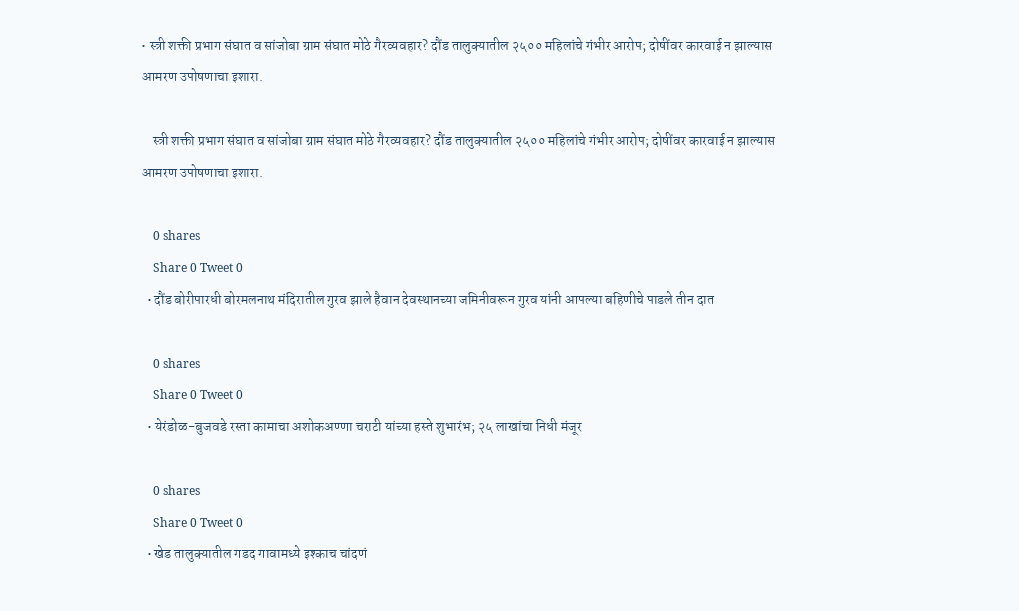• स्त्री शक्ती प्रभाग संघात व सांजोबा ग्राम संघात मोठे गैरव्यवहार? दौंड तालुक्यातील २५०० महिलांचे गंभीर आरोप; दोषींवर कारवाई न झाल्यास आमरण उपोषणाचा इशारा.

    स्त्री शक्ती प्रभाग संघात व सांजोबा ग्राम संघात मोठे गैरव्यवहार? दौंड तालुक्यातील २५०० महिलांचे गंभीर आरोप; दोषींवर कारवाई न झाल्यास आमरण उपोषणाचा इशारा.

    0 shares
    Share 0 Tweet 0
  • दौंड बोरीपारधी बोरमलनाथ मंदिरातील गुरव झाले हैवान देवस्थानच्या जमिनीवरून गुरव यांनी आपल्या बहिणीचे पाडले तीन दात

    0 shares
    Share 0 Tweet 0
  • येरंडोळ-बुजवडे रस्ता कामाचा अशोकअण्णा चराटी यांच्या हस्ते शुभारंभ; २५ लाखांचा निधी मंजूर

    0 shares
    Share 0 Tweet 0
  • खेड तालुक्यातील गडद गावामध्ये इश्काच चांदणं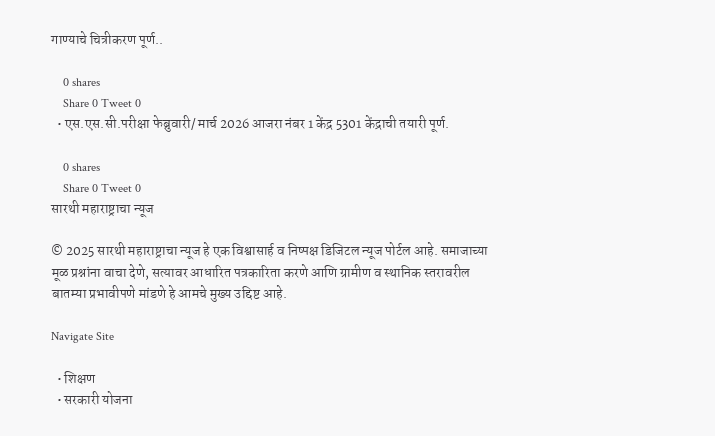गाण्याचे चित्रीकरण पूर्ण..

    0 shares
    Share 0 Tweet 0
  • एस.एस.सी.परीक्षा फेब्रुवारी/ मार्च 2026 आजरा नंबर 1 केंद्र 5301 केंद्राची तयारी पूर्ण.

    0 shares
    Share 0 Tweet 0
सारथी महाराष्ट्राचा न्यूज

© 2025 सारथी महाराष्ट्राचा न्यूज हे एक विश्वासार्ह व निष्पक्ष डिजिटल न्यूज पोर्टल आहे. समाजाच्या मूळ प्रश्नांना वाचा देणे, सत्यावर आधारित पत्रकारिता करणे आणि ग्रामीण व स्थानिक स्तरावरील बातम्या प्रभावीपणे मांडणे हे आमचे मुख्य उद्दिष्ट आहे.

Navigate Site

  • शिक्षण
  • सरकारी योजना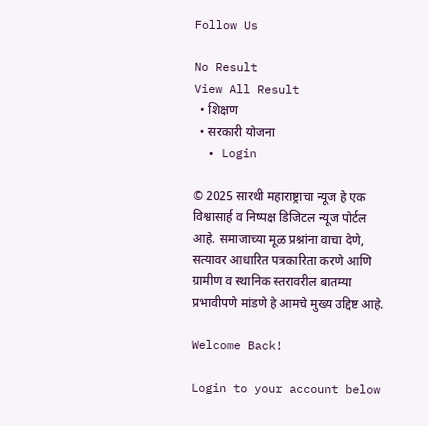Follow Us

No Result
View All Result
  • शिक्षण
  • सरकारी योजना
  • Login

© 2025 सारथी महाराष्ट्राचा न्यूज हे एक विश्वासार्ह व निष्पक्ष डिजिटल न्यूज पोर्टल आहे. समाजाच्या मूळ प्रश्नांना वाचा देणे, सत्यावर आधारित पत्रकारिता करणे आणि ग्रामीण व स्थानिक स्तरावरील बातम्या प्रभावीपणे मांडणे हे आमचे मुख्य उद्दिष्ट आहे.

Welcome Back!

Login to your account below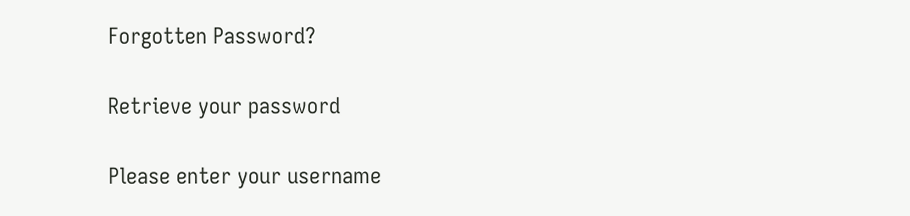Forgotten Password?

Retrieve your password

Please enter your username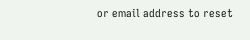or email address to reset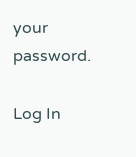your password.

Log In